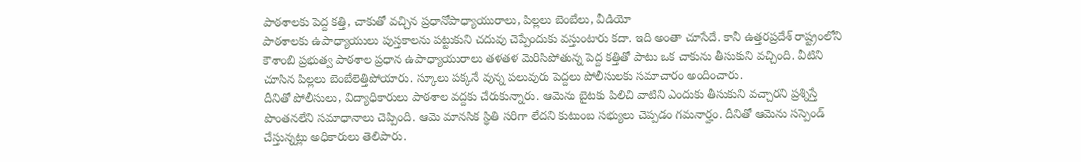పాఠశాలకు పెద్ద కత్తి, చాకుతో వచ్చిన ప్రధానోపాధ్యాయురాలు, పిల్లలు బెంబేలు, వీడియో
పాఠశాలకు ఉపాధ్యాయులు పుస్తకాలను పట్టుకుని చదువు చెప్పేందుకు వస్తుంటారు కదా. ఇది అంతా చూసేదే. కానీ ఉత్తరప్రదేశ్ రాష్ట్రంలోని కౌశాంబి ప్రభుత్వ పాఠశాల ప్రధాన ఉపాధ్యాయురాలు తళతళ మెరిసిపోతున్న పెద్ద కత్తితో పాటు ఒక చాకును తీసుకుని వచ్చింది. వీటిని చూసిన పిల్లలు బెంబేలెత్తిపోయారు. స్కూలు పక్కనే వున్న పలువురు పెద్దలు పోలీసులకు సమాచారం అందించారు.
దీనితో పోలీసులు, విద్యాధికారులు పాఠశాల వద్దకు చేరుకున్నారు. ఆమెను బైటకు పిలిచి వాటిని ఎందుకు తీసుకుని వచ్చారని ప్రశ్నిస్తే పొంతనలేని సమాధానాలు చెప్పింది. ఆమె మానసిక స్థితి సరిగా లేదని కుటుంబ సభ్యులు చెప్పడం గమనార్హం. దీనితో ఆమెను సస్పెండ్ చేస్తున్నట్లు అధికారులు తెలిపారు.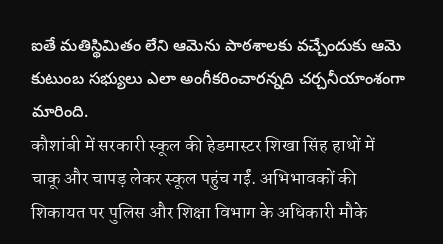ఐతే మతిస్థిమితం లేని ఆమెను పాఠశాలకు వచ్చేందుకు ఆమె కుటుంబ సభ్యులు ఎలా అంగీకరించారన్నది చర్చనీయాంశంగా మారింది.
कौशांबी में सरकारी स्कूल की हेडमास्टर शिखा सिंह हाथों में चाकू और चापड़ लेकर स्कूल पहुंच गईं. अभिभावकों की शिकायत पर पुलिस और शिक्षा विभाग के अधिकारी मौके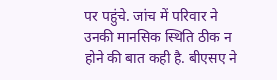पर पहुंचे. जांच में परिवार ने उनकी मानसिक स्थिति ठीक न होने की बात कही है. बीएसए ने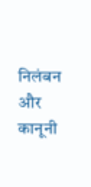निलंबन और कानूनी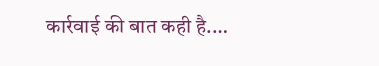कार्रवाई की बात कही है.…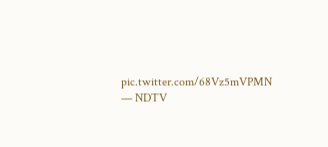pic.twitter.com/68Vz5mVPMN
— NDTV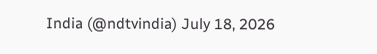India (@ndtvindia) July 18, 2026